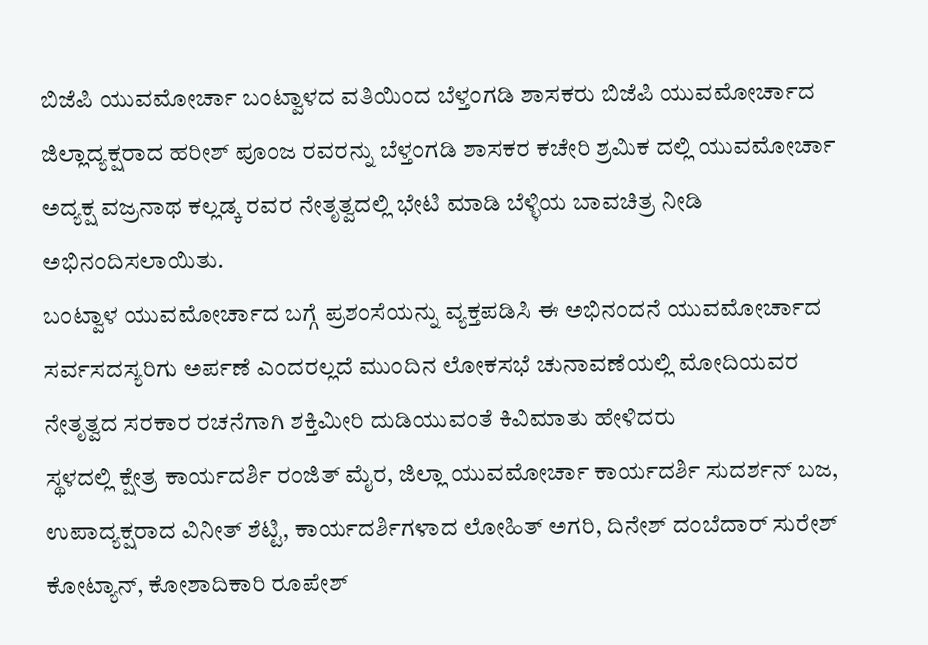ಬಿಜೆಪಿ ಯುವಮೋರ್ಚಾ ಬಂಟ್ವಾಳದ ವತಿಯಿಂದ ಬೆಳ್ತಂಗಡಿ ಶಾಸಕರು ಬಿಜೆಪಿ ಯುವಮೋರ್ಚಾದ ಜಿಲ್ಲಾದ್ಯಕ್ಷರಾದ ಹರೀಶ್ ಪೂಂಜ ರವರನ್ನು ಬೆಳ್ತಂಗಡಿ ಶಾಸಕರ ಕಚೇರಿ ಶ್ರಮಿಕ ದಲ್ಲಿ ಯುವಮೋರ್ಚಾ ಅದ್ಯಕ್ಷ ವಜ್ರನಾಥ ಕಲ್ಲಡ್ಕ ರವರ ನೇತೃತ್ವದಲ್ಲಿ ಭೇಟಿ ಮಾಡಿ ಬೆಳ್ಳಿಯ ಬಾವಚಿತ್ರ ನೀಡಿ ಅಭಿನಂದಿಸಲಾಯಿತು.
ಬಂಟ್ವಾಳ ಯುವಮೋರ್ಚಾದ ಬಗ್ಗೆ ಪ್ರಶಂಸೆಯನ್ನು ವ್ಯಕ್ತಪಡಿಸಿ ಈ ಅಭಿನಂದನೆ ಯುವಮೋರ್ಚಾದ ಸರ್ವಸದಸ್ಯರಿಗು ಅರ್ಪಣೆ ಎಂದರಲ್ಲದೆ ಮುಂದಿನ ಲೋಕಸಭೆ ಚುನಾವಣೆಯಲ್ಲಿ ಮೋದಿಯವರ ನೇತೃತ್ವದ ಸರಕಾರ ರಚನೆಗಾಗಿ ಶಕ್ತಿಮೀರಿ ದುಡಿಯುವಂತೆ ಕಿವಿಮಾತು ಹೇಳಿದರು
ಸ್ಥಳದಲ್ಲಿ ಕ್ಷೇತ್ರ ಕಾರ್ಯದರ್ಶಿ ರಂಜಿತ್ ಮೈರ, ಜಿಲ್ಲಾ ಯುವಮೋರ್ಚಾ ಕಾರ್ಯದರ್ಶಿ ಸುದರ್ಶನ್ ಬಜ, ಉಪಾದ್ಯಕ್ಷರಾದ ವಿನೀತ್ ಶೆಟ್ಟಿ, ಕಾರ್ಯದರ್ಶಿಗಳಾದ ಲೋಹಿತ್ ಅಗರಿ, ದಿನೇಶ್ ದಂಬೆದಾರ್ ಸುರೇಶ್ ಕೋಟ್ಯಾನ್, ಕೋಶಾದಿಕಾರಿ ರೂಪೇಶ್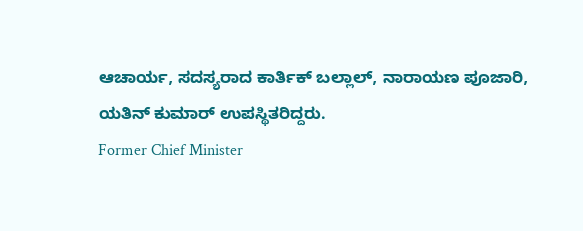ಆಚಾರ್ಯ, ಸದಸ್ಯರಾದ ಕಾರ್ತಿಕ್ ಬಲ್ಲಾಲ್, ನಾರಾಯಣ ಪೂಜಾರಿ, ಯತಿನ್ ಕುಮಾರ್ ಉಪಸ್ಥಿತರಿದ್ದರು.
Former Chief Minister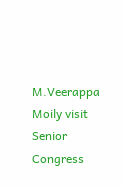M.Veerappa Moily visit Senior Congress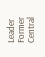Leader Former Central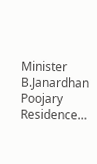Minister B.Janardhan Poojary Residence…